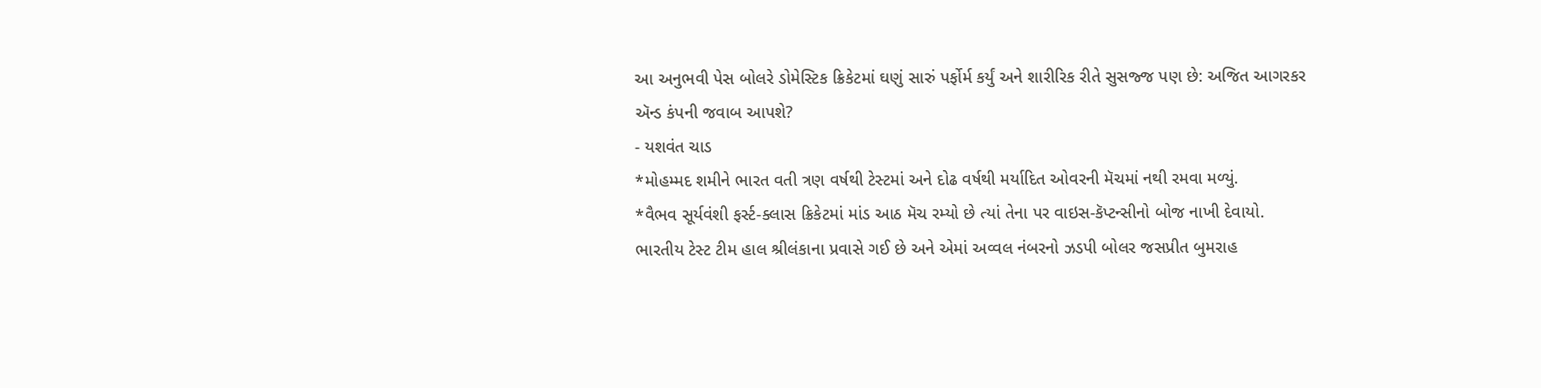આ અનુભવી પેસ બોલરે ડોમેસ્ટિક ક્રિકેટમાં ઘણું સારું પર્ફોર્મ કર્યું અને શારીરિક રીતે સુસજ્જ પણ છે: અજિત આગરકર ઍન્ડ કંપની જવાબ આપશે?
- યશવંત ચાડ
*મોહમ્મદ શમીને ભારત વતી ત્રણ વર્ષથી ટેસ્ટમાં અને દોઢ વર્ષથી મર્યાદિત ઓવરની મૅચમાં નથી રમવા મળ્યું.
*વૈભવ સૂર્યવંશી ફર્સ્ટ-ક્લાસ ક્રિકેટમાં માંડ આઠ મૅચ રમ્યો છે ત્યાં તેના પર વાઇસ-કૅપ્ટન્સીનો બોજ નાખી દેવાયો.
ભારતીય ટેસ્ટ ટીમ હાલ શ્રીલંકાના પ્રવાસે ગઈ છે અને એમાં અવ્વલ નંબરનો ઝડપી બોલર જસપ્રીત બુમરાહ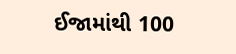ઈજામાંથી 100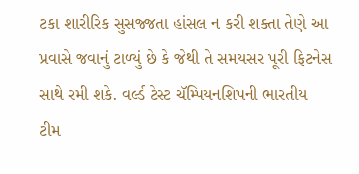ટકા શારીરિક સુસજ્જતા હાંસલ ન કરી શક્તા તેણે આ પ્રવાસે જવાનું ટાળ્યું છે કે જેથી તે સમયસર પૂરી ફિટનેસ સાથે રમી શકે. વર્લ્ડ ટેસ્ટ ચૅમ્પિયનશિપની ભારતીય ટીમ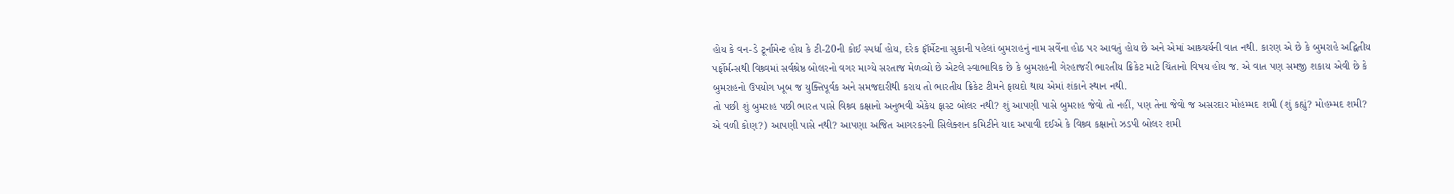હોય કે વન-ડે ટૂર્નામેન્ટ હોય કે ટી-20ની કોઈ સ્પર્ધા હોય, દરેક ફૉર્મેટના સુકાની પહેલાં બુમરાહનું નામ સર્વેના હોઠ પર આવતું હોય છે અને એમાં આશ્ર્ચર્યની વાત નથી. કારણ એ છે કે બુમરાહે અદ્વિતીય પર્ફોર્મન્સથી વિશ્ર્વમાં સર્વશ્રેષ્ઠ બોલરનો વગર માગ્યે સરતાજ મેળવ્યો છે એટલે સ્વાભાવિક છે કે બુમરાહની ગેરહાજરી ભારતીય ક્રિકેટ માટે ચિંતાનો વિષય હોય જ. એ વાત પણ સમજી શકાય એવી છે કે બુમરાહનો ઉપયોગ ખૂબ જ યુક્તિપૂર્વક અને સમજદારીથી કરાય તો ભારતીય ક્રિકેટ ટીમને ફાયદો થાય એમાં શંકાને સ્થાન નથી.
તો પછી શું બુમરાહ પછી ભારત પાસે વિશ્ર્વ કક્ષાનો અનુભવી એકેય ફાસ્ટ બોલર નથી? શું આપણી પાસે બુમરાહ જેવો તો નહીં, પણ તેના જેવો જ અસરદાર મોહમ્મદ શમી (શું કહ્યું? મોહમ્મદ શમી? એ વળી કોણ?) આપણી પાસે નથી? આપણા અજિત આગરકરની સિલેક્શન કમિટીને યાદ અપાવી દઈએ કે વિશ્ર્વ કક્ષાનો ઝડપી બોલર શમી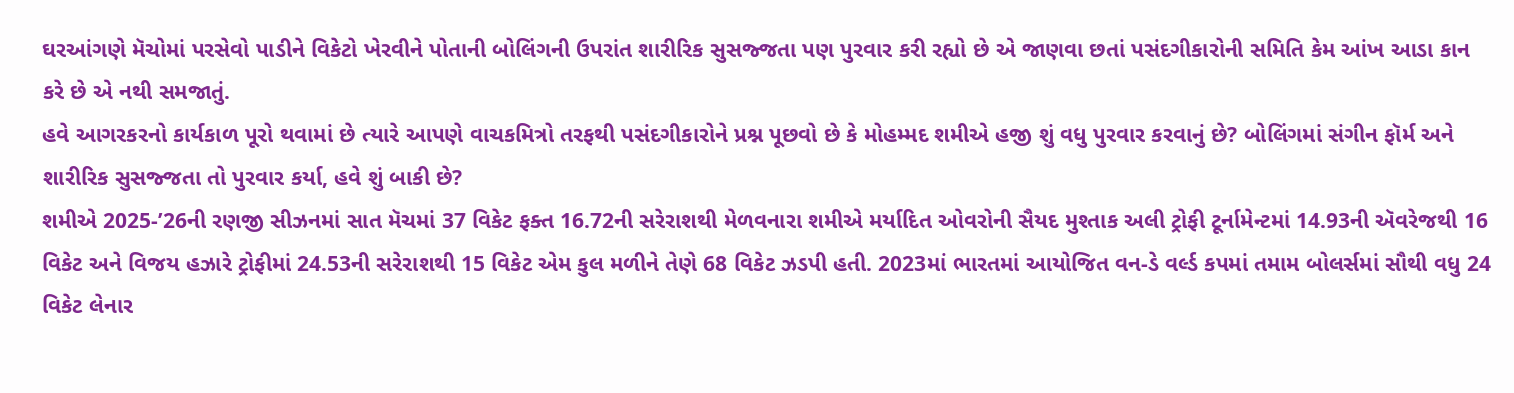ઘરઆંગણે મૅચોમાં પરસેવો પાડીને વિકેટો ખેરવીને પોતાની બોલિંગની ઉપરાંત શારીરિક સુસજ્જતા પણ પુરવાર કરી રહ્યો છે એ જાણવા છતાં પસંદગીકારોની સમિતિ કેમ આંખ આડા કાન કરે છે એ નથી સમજાતું.
હવે આગરકરનો કાર્યકાળ પૂરો થવામાં છે ત્યારે આપણે વાચકમિત્રો તરફથી પસંદગીકારોને પ્રશ્ન પૂછવો છે કે મોહમ્મદ શમીએ હજી શું વધુ પુરવાર કરવાનું છે? બોલિંગમાં સંગીન ફૉર્મ અને શારીરિક સુસજ્જતા તો પુરવાર કર્યા, હવે શું બાકી છે?
શમીએ 2025-’26ની રણજી સીઝનમાં સાત મૅચમાં 37 વિકેટ ફક્ત 16.72ની સરેરાશથી મેળવનારા શમીએ મર્યાદિત ઓવરોની સૈયદ મુશ્તાક અલી ટ્રોફી ટૂર્નામેન્ટમાં 14.93ની ઍવરેજથી 16 વિકેટ અને વિજય હઝારે ટ્રોફીમાં 24.53ની સરેરાશથી 15 વિકેટ એમ કુલ મળીને તેણે 68 વિકેટ ઝડપી હતી. 2023માં ભારતમાં આયોજિત વન-ડે વર્લ્ડ કપમાં તમામ બોલર્સમાં સૌથી વધુ 24 વિકેટ લેનાર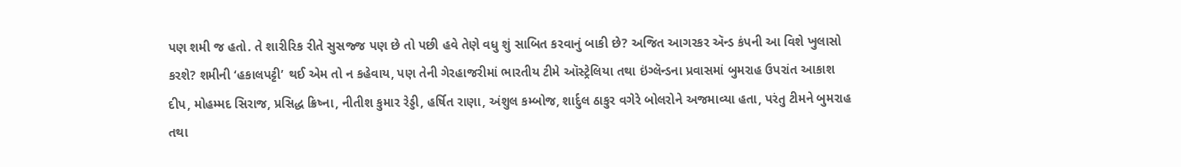પણ શમી જ હતો. તે શારીરિક રીતે સુસજ્જ પણ છે તો પછી હવે તેણે વધુ શું સાબિત કરવાનું બાકી છે? અજિત આગરકર ઍન્ડ કંપની આ વિશે ખુલાસો કરશે? શમીની ‘હકાલપટ્ટી’ થઈ એમ તો ન કહેવાય, પણ તેની ગેરહાજરીમાં ભારતીય ટીમે ઑસ્ટ્રેલિયા તથા ઇંગ્લૅન્ડના પ્રવાસમાં બુમરાહ ઉપરાંત આકાશ દીપ, મોહમ્મદ સિરાજ, પ્રસિદ્ધ ક્રિષ્ના, નીતીશ કુમાર રેડ્ડી, હર્ષિત રાણા, અંશુલ કમ્બોજ, શાર્દુલ ઠાકુર વગેરે બોલરોને અજમાવ્યા હતા, પરંતુ ટીમને બુમરાહ તથા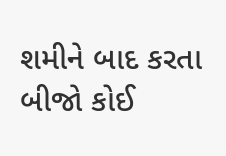શમીને બાદ કરતા બીજો કોઈ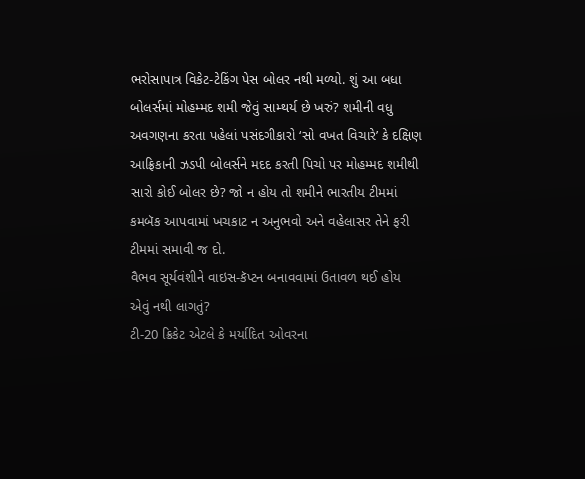ભરોસાપાત્ર વિકેટ-ટેકિંગ પેસ બોલર નથી મળ્યો. શું આ બધા બોલર્સમાં મોહમ્મદ શમી જેવું સામ્થર્ય છે ખરું? શમીની વધુ અવગણના કરતા પહેલાં પસંદગીકારો ‘સો વખત વિચારે’ કે દક્ષિણ આફ્રિકાની ઝડપી બોલર્સને મદદ કરતી પિચો પર મોહમ્મદ શમીથી સારો કોઈ બોલર છે? જો ન હોય તો શમીને ભારતીય ટીમમાં કમબૅક આપવામાં ખચકાટ ન અનુભવો અને વહેલાસર તેને ફરી ટીમમાં સમાવી જ દો.
વૈભવ સૂર્યવંશીને વાઇસ-કૅપ્ટન બનાવવામાં ઉતાવળ થઈ હોય એવું નથી લાગતું?
ટી-20 ક્રિકેટ એટલે કે મર્યાદિત ઓવરના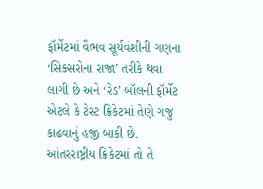ફૉર્મેટમાં વૈભવ સૂર્યવંશીની ગણના ‘સિક્સરોના રાજા’ તરીકે થવા લાગી છે અને ‘રેડ’ બૉલની ફૉર્મેટ એટલે કે ટેસ્ટ ક્રિકેટમાં તેણે ગજુ કાઢવાનું હજી બાકી છે. આંતરરાષ્ટ્રીય ક્રિકેટમાં તો તે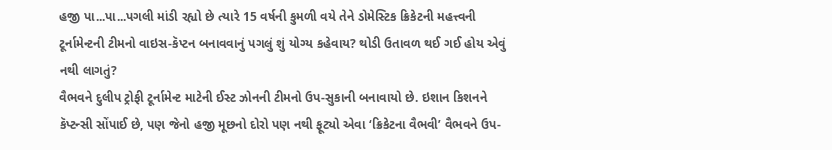હજી પા...પા...પગલી માંડી રહ્યો છે ત્યારે 15 વર્ષની કુમળી વયે તેને ડોમેસ્ટિક ક્રિકેટની મહત્ત્વની ટૂર્નામેન્ટની ટીમનો વાઇસ-કૅપ્ટન બનાવવાનું પગલું શું યોગ્ય કહેવાય? થોડી ઉતાવળ થઈ ગઈ હોય એવું નથી લાગતું?
વૈભવને દુલીપ ટ્રોફી ટૂર્નામેન્ટ માટેની ઈસ્ટ ઝોનની ટીમનો ઉપ-સુકાની બનાવાયો છે. ઇશાન કિશનને કૅપ્ટન્સી સોંપાઈ છે, પણ જેનો હજી મૂછનો દોરો પણ નથી ફૂટ્યો એવા ‘ક્રિકેટના વૈભવી’ વૈભવને ઉપ-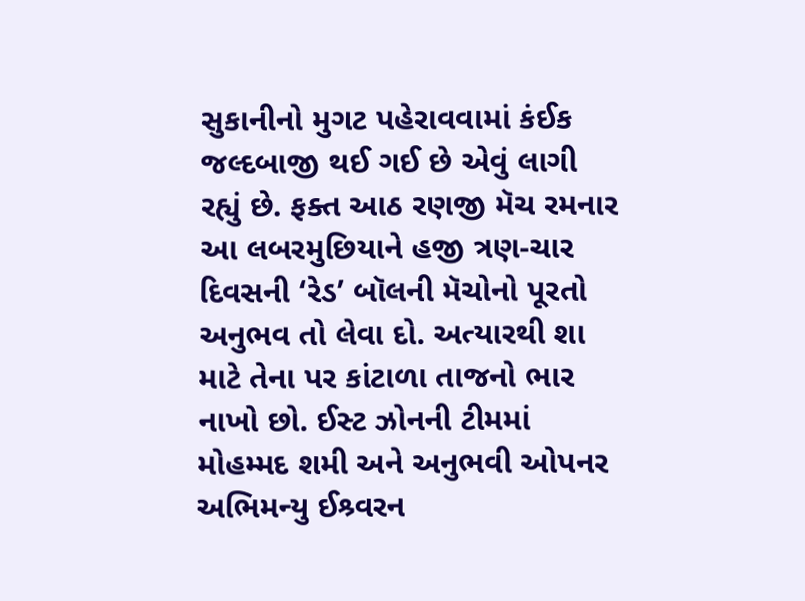સુકાનીનો મુગટ પહેરાવવામાં કંઈક જલ્દબાજી થઈ ગઈ છે એવું લાગી રહ્યું છે. ફક્ત આઠ રણજી મૅચ રમનાર આ લબરમુછિયાને હજી ત્રણ-ચાર દિવસની ‘રેડ’ બૉલની મૅચોનો પૂરતો અનુભવ તો લેવા દો. અત્યારથી શા માટે તેના પર કાંટાળા તાજનો ભાર નાખો છો. ઈસ્ટ ઝોનની ટીમમાં મોહમ્મદ શમી અને અનુભવી ઓપનર અભિમન્યુ ઈશ્ર્વરન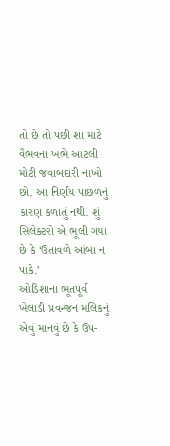તો છે તો પછી શા માટે વૈભવના ખભે આટલી મોટી જવાબદારી નાખો છો. આ નિર્ણય પાછળનું કારણ કળાતું નથી. શું સિલેક્ટરો એ ભૂલી ગયા છે કે ‘ઉતાવળે આંબા ન પાકે.’
ઓડિશાના ભૂતપૂર્વ ખેલાડી પ્રવન્જન મલિકનું એવું માનવું છે કે ઉપ-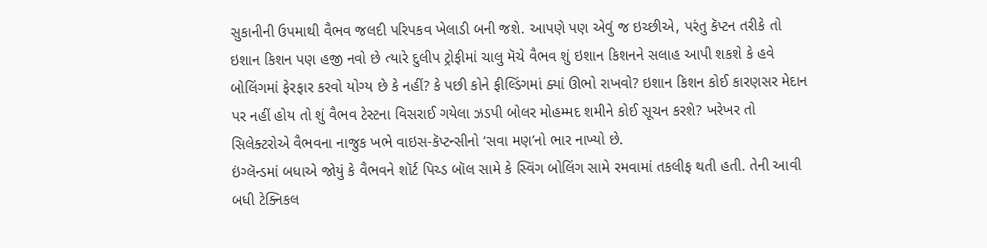સુકાનીની ઉપમાથી વૈભવ જલદી પરિપકવ ખેલાડી બની જશે. આપણે પણ એવું જ ઇચ્છીએ, પરંતુ કૅપ્ટન તરીકે તો ઇશાન કિશન પણ હજી નવો છે ત્યારે દુલીપ ટ્રોફીમાં ચાલુ મૅચે વૈભવ શું ઇશાન કિશનને સલાહ આપી શકશે કે હવે બોલિંગમાં ફેરફાર કરવો યોગ્ય છે કે નહીં? કે પછી કોને ફીલ્ડિંગમાં ક્યાં ઊભો રાખવો? ઇશાન કિશન કોઈ કારણસર મેદાન પર નહીં હોય તો શું વૈભવ ટેસ્ટના વિસરાઈ ગયેલા ઝડપી બોલર મોહમ્મદ શમીને કોઈ સૂચન કરશે? ખરેખર તો સિલેક્ટરોએ વૈભવના નાજુક ખભે વાઇસ-કૅપ્ટન્સીનો ‘સવા મણ’નો ભાર નાખ્યો છે.
ઇંગ્લૅન્ડમાં બધાએ જોયું કે વૈભવને શૉર્ટ પિચ્ડ બૉલ સામે કે સ્વિંગ બોલિંગ સામે રમવામાં તકલીફ થતી હતી. તેની આવી બધી ટેક્નિકલ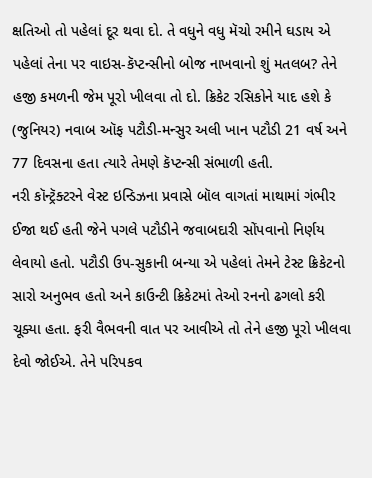ક્ષતિઓ તો પહેલાં દૂર થવા દો. તે વધુને વધુ મૅચો રમીને ઘડાય એ પહેલાં તેના પર વાઇસ-કૅપ્ટન્સીનો બોજ નાખવાનો શું મતલબ? તેને હજી કમળની જેમ પૂરો ખીલવા તો દો. ક્રિકેટ રસિકોને યાદ હશે કે (જુનિયર) નવાબ ઑફ પટૌડી-મન્સુર અલી ખાન પટૌડી 21 વર્ષ અને 77 દિવસના હતા ત્યારે તેમણે કૅપ્ટન્સી સંભાળી હતી.
નરી કૉન્ટ્રૅક્ટરને વેસ્ટ ઇન્ડિઝના પ્રવાસે બૉલ વાગતાં માથામાં ગંભીર ઈજા થઈ હતી જેને પગલે પટૌડીને જવાબદારી સોંપવાનો નિર્ણય લેવાયો હતો. પટૌડી ઉપ-સુકાની બન્યા એ પહેલાં તેમને ટેસ્ટ ક્રિકેટનો સારો અનુભવ હતો અને કાઉન્ટી ક્રિકેટમાં તેઓ રનનો ઢગલો કરી ચૂક્યા હતા. ફરી વૈભવની વાત પર આવીએ તો તેને હજી પૂરો ખીલવા દેવો જોઈએ. તેને પરિપકવ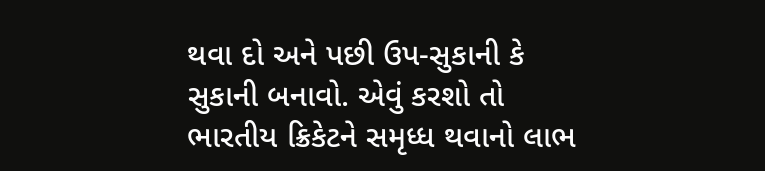થવા દો અને પછી ઉપ-સુકાની કે સુકાની બનાવો. એવું કરશો તો ભારતીય ક્રિકેટને સમૃધ્ધ થવાનો લાભ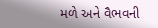મળે અને વૈભવની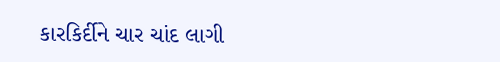કારકિર્દીને ચાર ચાંદ લાગી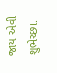જાય એવી શુભેચ્છા.